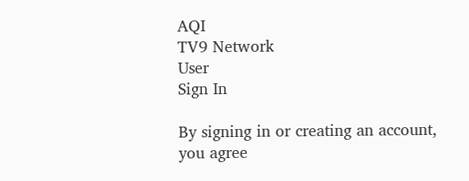AQI
TV9 Network
User
Sign In

By signing in or creating an account, you agree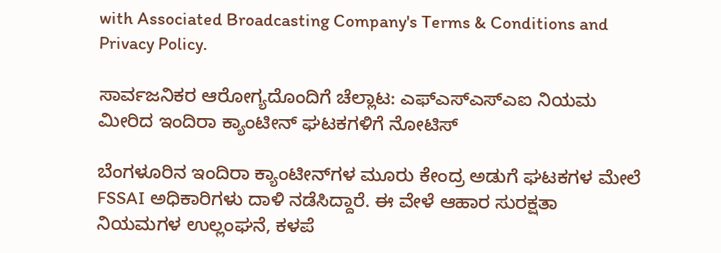with Associated Broadcasting Company's Terms & Conditions and Privacy Policy.

ಸಾರ್ವಜನಿಕರ ಆರೋಗ್ಯದೊಂದಿಗೆ ಚೆಲ್ಲಾಟ: ಎಫ್‌ಎಸ್‌ಎಸ್‌ಎಐ ನಿಯಮ ಮೀರಿದ ಇಂದಿರಾ ಕ್ಯಾಂಟೀನ್ ಘಟಕಗಳಿಗೆ ನೋಟಿಸ್

ಬೆಂಗಳೂರಿನ ಇಂದಿರಾ ಕ್ಯಾಂಟೀನ್‌ಗಳ ಮೂರು ಕೇಂದ್ರ ಅಡುಗೆ ಘಟಕಗಳ ಮೇಲೆ FSSAI ಅಧಿಕಾರಿಗಳು ದಾಳಿ ನಡೆಸಿದ್ದಾರೆ. ಈ ವೇಳೆ ಆಹಾರ ಸುರಕ್ಷತಾ ನಿಯಮಗಳ ಉಲ್ಲಂಘನೆ, ಕಳಪೆ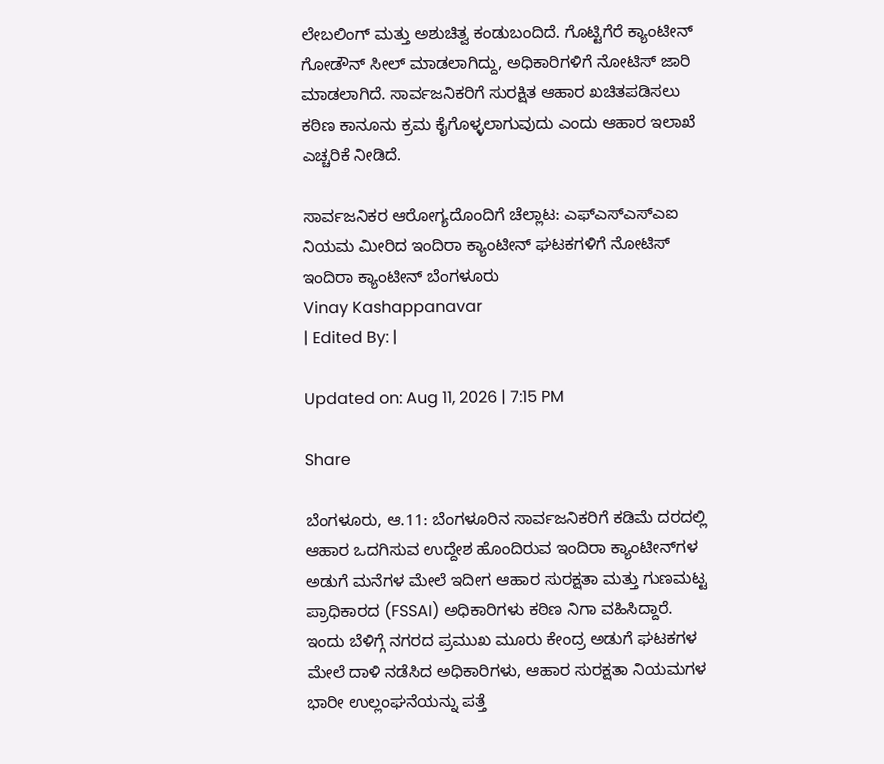ಲೇಬಲಿಂಗ್ ಮತ್ತು ಅಶುಚಿತ್ವ ಕಂಡುಬಂದಿದೆ. ಗೊಟ್ಟಿಗೆರೆ ಕ್ಯಾಂಟೀನ್ ಗೋಡೌನ್ ಸೀಲ್ ಮಾಡಲಾಗಿದ್ದು, ಅಧಿಕಾರಿಗಳಿಗೆ ನೋಟಿಸ್ ಜಾರಿ ಮಾಡಲಾಗಿದೆ. ಸಾರ್ವಜನಿಕರಿಗೆ ಸುರಕ್ಷಿತ ಆಹಾರ ಖಚಿತಪಡಿಸಲು ಕಠಿಣ ಕಾನೂನು ಕ್ರಮ ಕೈಗೊಳ್ಳಲಾಗುವುದು ಎಂದು ಆಹಾರ ಇಲಾಖೆ ಎಚ್ಚರಿಕೆ ನೀಡಿದೆ.

ಸಾರ್ವಜನಿಕರ ಆರೋಗ್ಯದೊಂದಿಗೆ ಚೆಲ್ಲಾಟ: ಎಫ್‌ಎಸ್‌ಎಸ್‌ಎಐ ನಿಯಮ ಮೀರಿದ ಇಂದಿರಾ ಕ್ಯಾಂಟೀನ್ ಘಟಕಗಳಿಗೆ ನೋಟಿಸ್
ಇಂದಿರಾ ಕ್ಯಾಂಟೀನ್ ಬೆಂಗಳೂರು
Vinay Kashappanavar
| Edited By: |

Updated on: Aug 11, 2026 | 7:15 PM

Share

ಬೆಂಗಳೂರು, ಆ.11: ಬೆಂಗಳೂರಿನ ಸಾರ್ವಜನಿಕರಿಗೆ ಕಡಿಮೆ ದರದಲ್ಲಿ ಆಹಾರ ಒದಗಿಸುವ ಉದ್ದೇಶ ಹೊಂದಿರುವ ಇಂದಿರಾ ಕ್ಯಾಂಟೀನ್‌ಗಳ ಅಡುಗೆ ಮನೆಗಳ ಮೇಲೆ ಇದೀಗ ಆಹಾರ ಸುರಕ್ಷತಾ ಮತ್ತು ಗುಣಮಟ್ಟ ಪ್ರಾಧಿಕಾರದ (FSSAI) ಅಧಿಕಾರಿಗಳು ಕಠಿಣ ನಿಗಾ ವಹಿಸಿದ್ದಾರೆ. ಇಂದು ಬೆಳಿಗ್ಗೆ ನಗರದ ಪ್ರಮುಖ ಮೂರು ಕೇಂದ್ರ ಅಡುಗೆ ಘಟಕಗಳ ಮೇಲೆ ದಾಳಿ ನಡೆಸಿದ ಅಧಿಕಾರಿಗಳು, ಆಹಾರ ಸುರಕ್ಷತಾ ನಿಯಮಗಳ ಭಾರೀ ಉಲ್ಲಂಘನೆಯನ್ನು ಪತ್ತೆ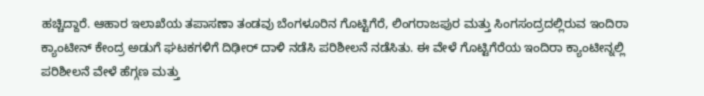ಹಚ್ಚಿದ್ದಾರೆ. ಆಹಾರ ಇಲಾಖೆಯ ತಪಾಸಣಾ ತಂಡವು ಬೆಂಗಳೂರಿನ ಗೊಟ್ಟಿಗೆರೆ, ಲಿಂಗರಾಜಪುರ ಮತ್ತು ಸಿಂಗಸಂದ್ರದಲ್ಲಿರುವ ಇಂದಿರಾ ಕ್ಯಾಂಟೀನ್ ಕೇಂದ್ರ ಅಡುಗೆ ಘಟಕಗಳಿಗೆ ದಿಢೀರ್ ದಾಳಿ ನಡೆಸಿ ಪರಿಶೀಲನೆ ನಡೆಸಿತು. ಈ ವೇಳೆ ಗೊಟ್ಟಿಗೆರೆಯ ಇಂದಿರಾ ಕ್ಯಾಂಟೀನ್ನಲ್ಲಿ ಪರಿಶೀಲನೆ ವೇಳೆ ಹೆಗ್ಗಣ ಮತ್ತು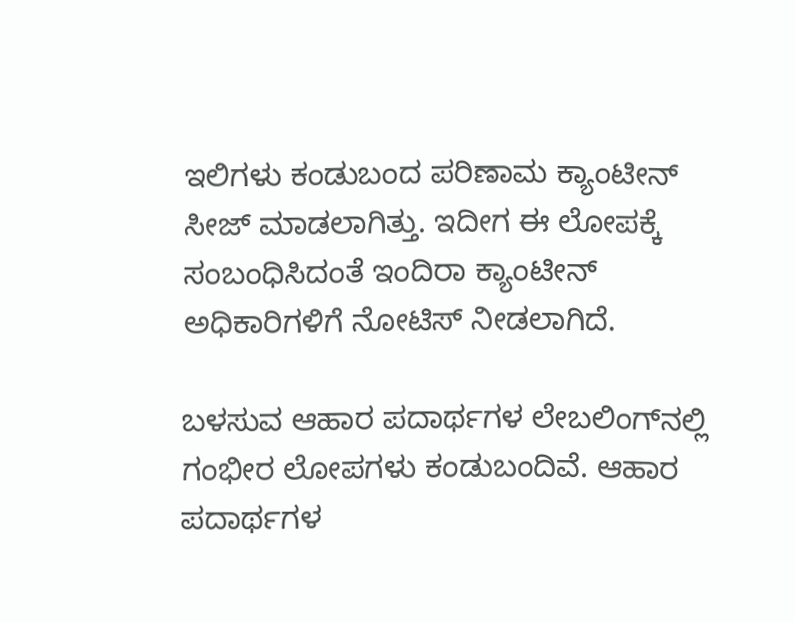ಇಲಿಗಳು ಕಂಡುಬಂದ ಪರಿಣಾಮ ಕ್ಯಾಂಟೀನ್ ಸೀಜ್ ಮಾಡಲಾಗಿತ್ತು. ಇದೀಗ ಈ ಲೋಪಕ್ಕೆ ಸಂಬಂಧಿಸಿದಂತೆ ಇಂದಿರಾ ಕ್ಯಾಂಟೀನ್‌ ಅಧಿಕಾರಿಗಳಿಗೆ ನೋಟಿಸ್ ನೀಡಲಾಗಿದೆ.

ಬಳಸುವ ಆಹಾರ ಪದಾರ್ಥಗಳ ಲೇಬಲಿಂಗ್‌ನಲ್ಲಿ ಗಂಭೀರ ಲೋಪಗಳು ಕಂಡುಬಂದಿವೆ. ಆಹಾರ ಪದಾರ್ಥಗಳ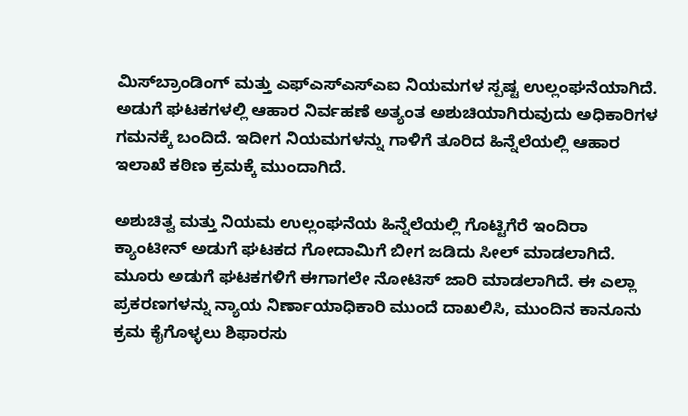ಮಿಸ್‌ಬ್ರಾಂಡಿಂಗ್ ಮತ್ತು ಎಫ್‌ಎಸ್‌ಎಸ್‌ಎಐ ನಿಯಮಗಳ ಸ್ಪಷ್ಟ ಉಲ್ಲಂಘನೆಯಾಗಿದೆ. ಅಡುಗೆ ಘಟಕಗಳಲ್ಲಿ ಆಹಾರ ನಿರ್ವಹಣೆ ಅತ್ಯಂತ ಅಶುಚಿಯಾಗಿರುವುದು ಅಧಿಕಾರಿಗಳ ಗಮನಕ್ಕೆ ಬಂದಿದೆ. ಇದೀಗ ನಿಯಮಗಳನ್ನು ಗಾಳಿಗೆ ತೂರಿದ ಹಿನ್ನೆಲೆಯಲ್ಲಿ ಆಹಾರ ಇಲಾಖೆ ಕಠಿಣ ಕ್ರಮಕ್ಕೆ ಮುಂದಾಗಿದೆ.

ಅಶುಚಿತ್ವ ಮತ್ತು ನಿಯಮ ಉಲ್ಲಂಘನೆಯ ಹಿನ್ನೆಲೆಯಲ್ಲಿ ಗೊಟ್ಟಿಗೆರೆ ಇಂದಿರಾ ಕ್ಯಾಂಟೀನ್ ಅಡುಗೆ ಘಟಕದ ಗೋದಾಮಿಗೆ ಬೀಗ ಜಡಿದು ಸೀಲ್ ಮಾಡಲಾಗಿದೆ. ಮೂರು ಅಡುಗೆ ಘಟಕಗಳಿಗೆ ಈಗಾಗಲೇ ನೋಟಿಸ್ ಜಾರಿ ಮಾಡಲಾಗಿದೆ. ಈ ಎಲ್ಲಾ ಪ್ರಕರಣಗಳನ್ನು ನ್ಯಾಯ ನಿರ್ಣಾಯಾಧಿಕಾರಿ ಮುಂದೆ ದಾಖಲಿಸಿ, ಮುಂದಿನ ಕಾನೂನು ಕ್ರಮ ಕೈಗೊಳ್ಳಲು ಶಿಫಾರಸು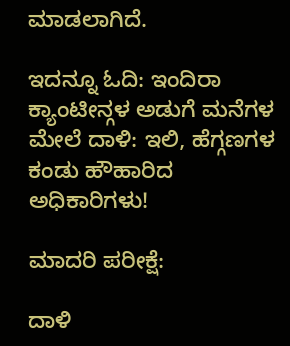ಮಾಡಲಾಗಿದೆ.

ಇದನ್ನೂ ಓದಿ: ಇಂದಿರಾ ಕ್ಯಾಂಟೀನ್ಗಳ ಅಡುಗೆ ಮನೆಗಳ ಮೇಲೆ ದಾಳಿ: ಇಲಿ, ಹೆಗ್ಗಣಗಳ ಕಂಡು ಹೌಹಾರಿದ ಅಧಿಕಾರಿಗಳು!

ಮಾದರಿ ಪರೀಕ್ಷೆ:

ದಾಳಿ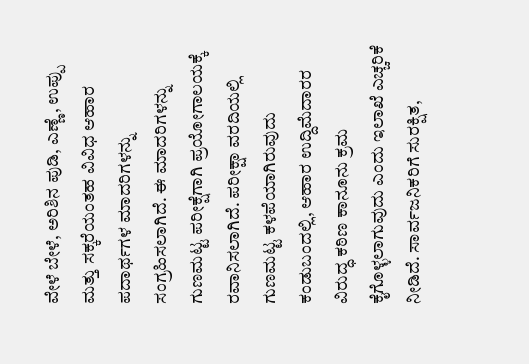ವೇಳೆ ಬೇಳೆ, ಅರಿಶಿನ ಪುಡಿ, ಎಣ್ಣೆ, ಉಪ್ಪು ಮತ್ತು ಸಕ್ಕರೆಯಂತಹ ವಿವಿಧ ಆಹಾರ ಪದಾರ್ಥಗಳ ಮಾದರಿಗಳನ್ನು ಸಂಗ್ರಹಿಸಲಾಗಿದೆ. ಈ ಮಾದರಿಗಳನ್ನು ಗುಣಮಟ್ಟ ಪರೀಕ್ಷೆಗಾಗಿ ಪ್ರಯೋಗಾಲಯಕ್ಕೆ ರವಾನಿಸಲಾಗಿದೆ. ಪರೀಕ್ಷಾ ವರದಿಯಲ್ಲಿ ಗುಣಮಟ್ಟ ಕಳಪೆಯಾಗಿರುವುದು ಕಂಡುಬಂದಲ್ಲಿ, ಆಹಾರ ಉದ್ದಿಮೆದಾರರ ವಿರುದ್ಧ ಕಠಿಣ ಕಾನೂನು ಕ್ರಮ ಕೈಗೊಳ್ಳಲಾಗುವುದು ಎಂದು ಇಲಾಖೆ ಎಚ್ಚರಿಕೆ ನೀಡಿದೆ. ಸಾರ್ವಜನಿಕರಿಗೆ ಸುರಕ್ಷಿತ,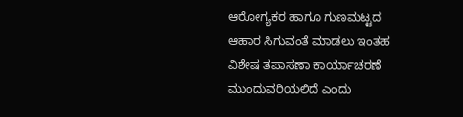ಆರೋಗ್ಯಕರ ಹಾಗೂ ಗುಣಮಟ್ಟದ ಆಹಾರ ಸಿಗುವಂತೆ ಮಾಡಲು ಇಂತಹ ವಿಶೇಷ ತಪಾಸಣಾ ಕಾರ್ಯಾಚರಣೆ ಮುಂದುವರಿಯಲಿದೆ ಎಂದು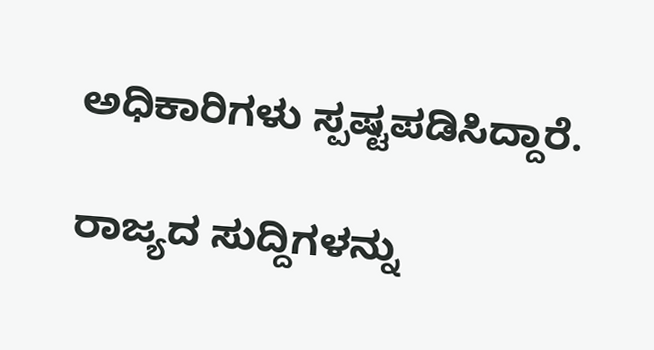ಅಧಿಕಾರಿಗಳು ಸ್ಪಷ್ಟಪಡಿಸಿದ್ದಾರೆ.

ರಾಜ್ಯದ ಸುದ್ದಿಗಳನ್ನು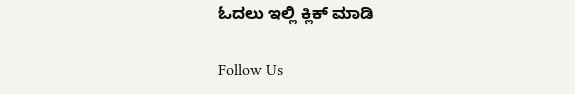ಓದಲು ಇಲ್ಲಿ ಕ್ಲಿಕ್ ಮಾಡಿ

Follow Us